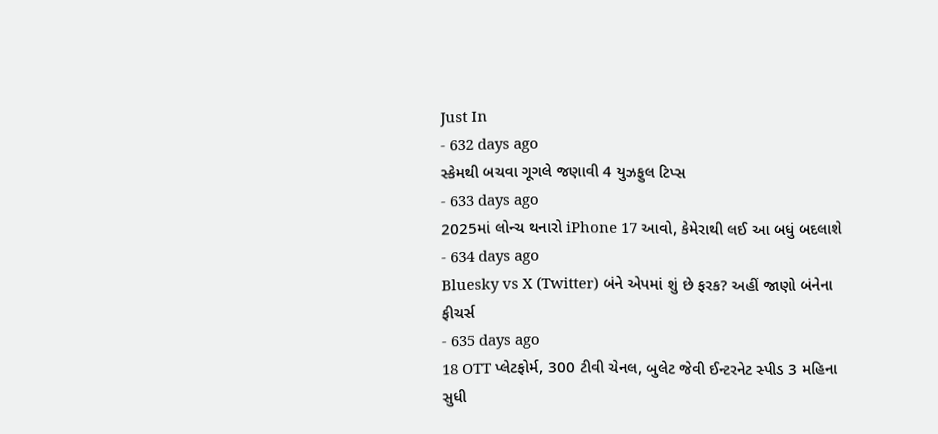Just In
- 632 days ago
સ્કેમથી બચવા ગૂગલે જણાવી 4 યુઝફુલ ટિપ્સ
- 633 days ago
2025માં લોન્ચ થનારો iPhone 17 આવો, કેમેરાથી લઈ આ બધું બદલાશે
- 634 days ago
Bluesky vs X (Twitter) બંને એપમાં શું છે ફરક? અહીં જાણો બંનેના ફીચર્સ
- 635 days ago
18 OTT પ્લેટફોર્મ, 300 ટીવી ચેનલ, બુલેટ જેવી ઈન્ટરનેટ સ્પીડ 3 મહિના સુધી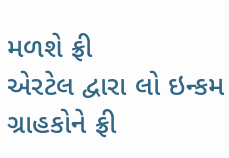મળશે ફ્રી
એરટેલ દ્વારા લો ઇન્કમ ગ્રાહકોને ફ્રી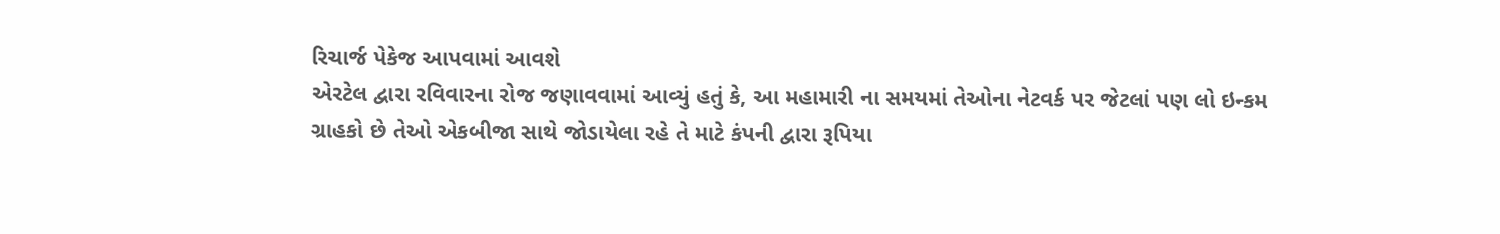રિચાર્જ પેકેજ આપવામાં આવશે
એરટેલ દ્વારા રવિવારના રોજ જણાવવામાં આવ્યું હતું કે, આ મહામારી ના સમયમાં તેઓના નેટવર્ક પર જેટલાં પણ લો ઇન્કમ ગ્રાહકો છે તેઓ એકબીજા સાથે જોડાયેલા રહે તે માટે કંપની દ્વારા રૂપિયા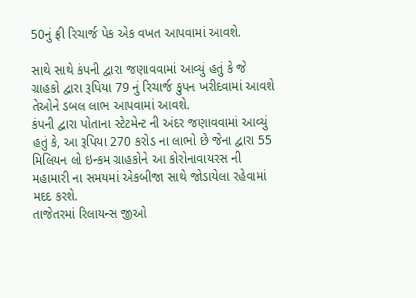50નું ફ્રી રિચાર્જ પેક એક વખત આપવામાં આવશે.

સાથે સાથે કંપની દ્વારા જણાવવામાં આવ્યું હતું કે જે ગ્રાહકો દ્વારા રૂપિયા 79 નું રિચાર્જ કુપન ખરીદવામાં આવશે તેઓને ડબલ લાભ આપવામાં આવશે.
કંપની દ્વારા પોતાના સ્ટેટમેન્ટ ની અંદર જણાવવામાં આવ્યું હતું કે, આ રૂપિયા 270 કરોડ ના લાભો છે જેના દ્વારા 55 મિલિયન લો ઇન્કમ ગ્રાહકોને આ કોરોનાવાયરસ ની મહામારી ના સમયમાં એકબીજા સાથે જોડાયેલા રહેવામાં મદદ કરશે.
તાજેતરમાં રિલાયન્સ જીઓ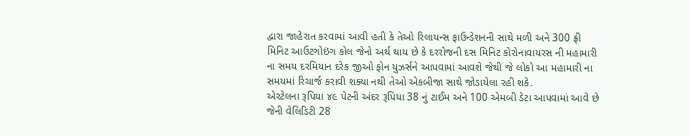દ્વારા જાહેરાત કરવામાં આવી હતી કે તેઓ રિલાયન્સ ફાઉન્ડેશનની સાથે મળી અને 300 ફ્રી મિનિટ આઉટગોઇંગ કોલ જેનો અર્થ થાય છે કે દરરોજની દસ મિનિટ કોરોનાવાયરસ ની મહામારી ના સમય દરમિયાન દરેક જીઓ ફોન યુઝર્સને આપવામાં આવશે જેથી જે લોકો આ મહામારી ના સમયમાં રિચાર્જ કરાવી શક્યા નથી તેઓ એકબીજા સાથે જોડાયેલા રહી શકે.
એરટેલના રૂપિયા ૪૯ પેટની અંદર રૂપિયા 38 નું ટાઈમ અને 100 એમબી ડેટા આપવામાં આવે છે જેની વેલિડિટી 28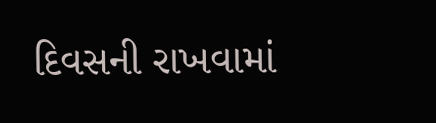દિવસની રાખવામાં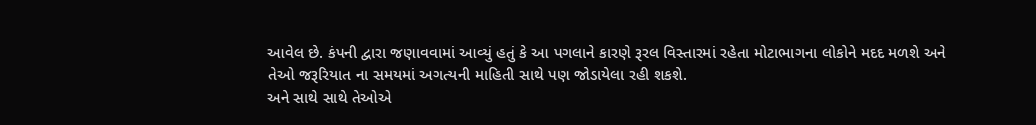આવેલ છે. કંપની દ્વારા જણાવવામાં આવ્યું હતું કે આ પગલાને કારણે રૂરલ વિસ્તારમાં રહેતા મોટાભાગના લોકોને મદદ મળશે અને તેઓ જરૂરિયાત ના સમયમાં અગત્યની માહિતી સાથે પણ જોડાયેલા રહી શકશે.
અને સાથે સાથે તેઓએ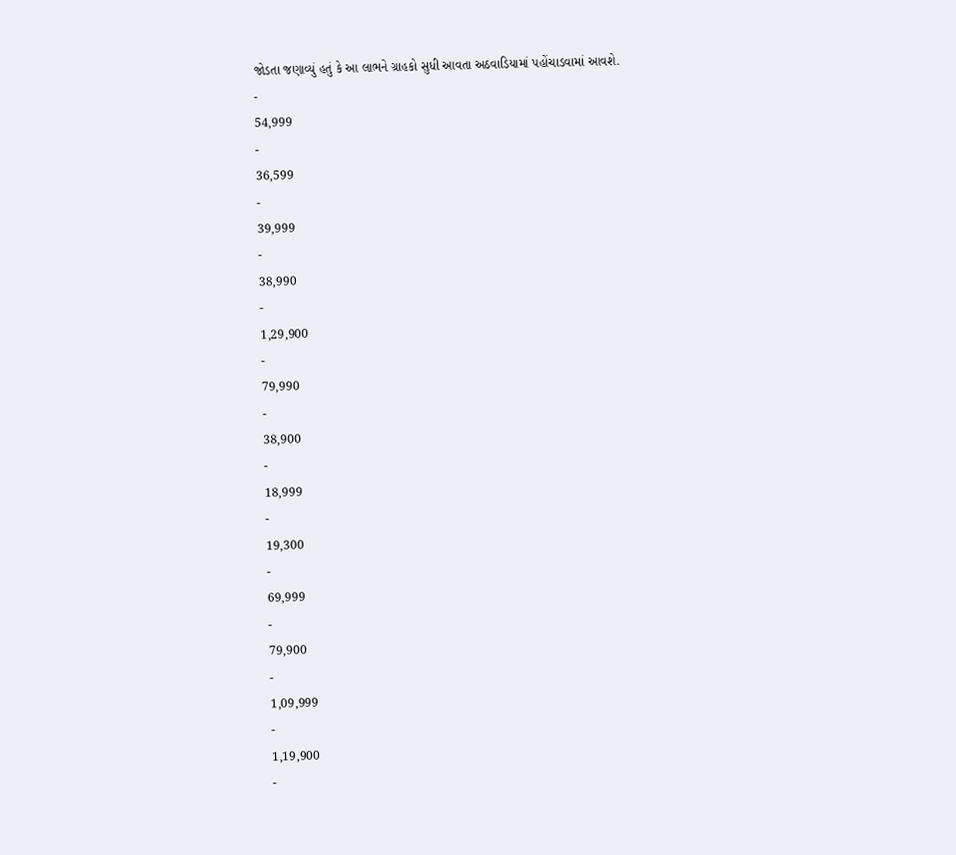જોડતા જણાવ્યું હતું કે આ લાભને ગ્રાહકો સુધી આવતા અઠવાડિયામાં પહોંચાડવામાં આવશે.
-
54,999
-
36,599
-
39,999
-
38,990
-
1,29,900
-
79,990
-
38,900
-
18,999
-
19,300
-
69,999
-
79,900
-
1,09,999
-
1,19,900
-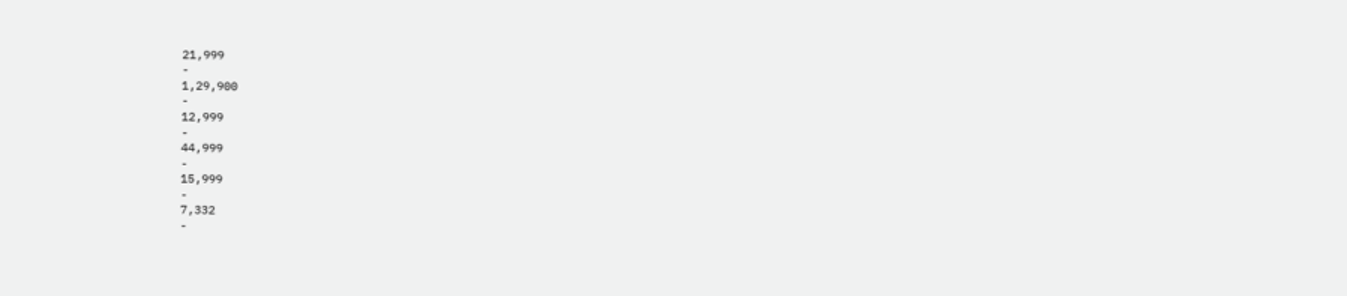21,999
-
1,29,900
-
12,999
-
44,999
-
15,999
-
7,332
-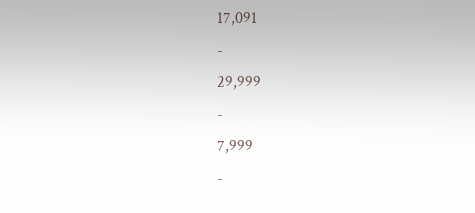17,091
-
29,999
-
7,999
-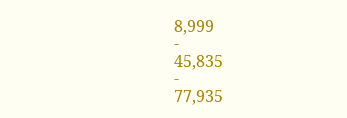8,999
-
45,835
-
77,935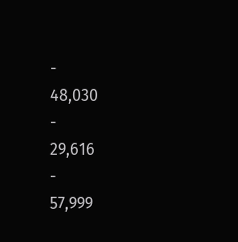-
48,030
-
29,616
-
57,999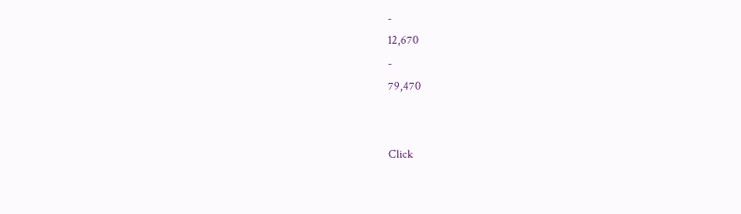-
12,670
-
79,470


Click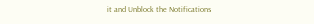it and Unblock the Notifications